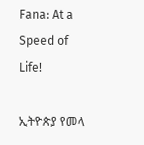Fana: At a Speed of Life!

ኢትዮጵያ የመላ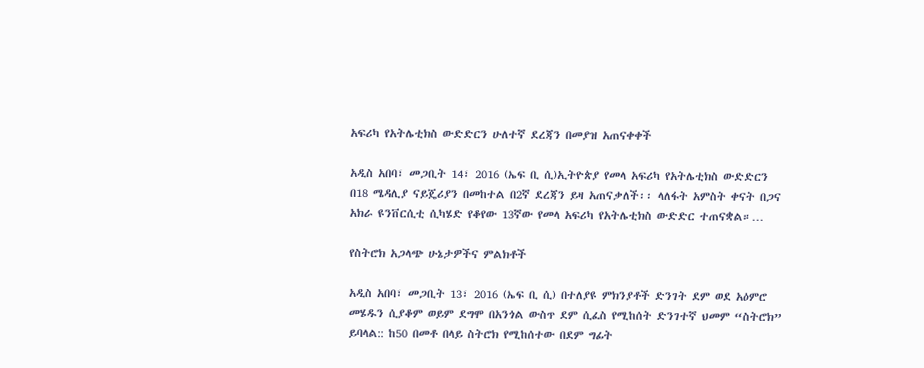አፍሪካ የአትሌቲክስ ውድድርን ሁለተኛ ደረጃን በመያዝ አጠናቀቀች

አዲስ አበባ፣ መጋቢት 14፣ 2016 (ኤፍ ቢ ሲ)ኢትዮጵያ የመላ አፍሪካ የአትሌቲክስ ውድድርን በ18 ሜዳሊያ ናይጄሪያን በመከተል በ2ኛ ደረጃን ይዛ አጠናቃለች፡፡ ላለፋት አምስት ቀናት በጋና አክራ ዩንቨርሲቲ ሲካሄድ የቆየው 13ኛው የመላ አፍሪካ የአትሌቲክስ ውድድር ተጠናቋል።…

የስትሮክ አጋላጭ ሁኔታዎችና ምልክቶች

አዲስ አበባ፣ መጋቢት 13፣ 2016 (ኤፍ ቢ ሲ) በተለያዩ ምክንያቶች ድንገት ደም ወደ አዕምሮ መሄዱን ሲያቆም ወይም ደግሞ በአንጎል ውስጥ ደም ሲፈስ የሚከሰት ድንገተኛ ህመም “ስትሮክ” ይባላል:: ከ50 በመቶ በላይ ስትሮክ የሚከሰተው በደም ግፊት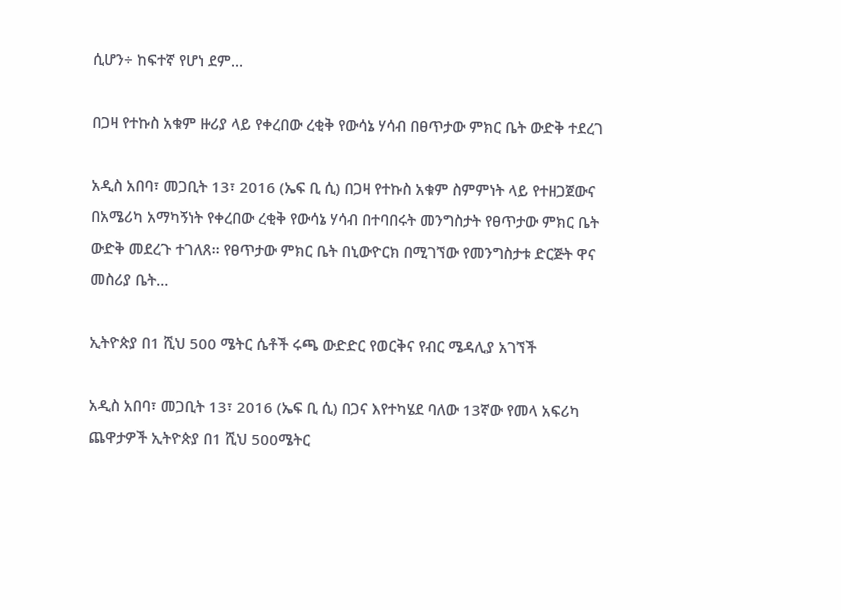ሲሆን÷ ከፍተኛ የሆነ ደም…

በጋዛ የተኩስ አቁም ዙሪያ ላይ የቀረበው ረቂቅ የውሳኔ ሃሳብ በፀጥታው ምክር ቤት ውድቅ ተደረገ

አዲስ አበባ፣ መጋቢት 13፣ 2016 (ኤፍ ቢ ሲ) በጋዛ የተኩስ አቁም ስምምነት ላይ የተዘጋጀውና በአሜሪካ አማካኝነት የቀረበው ረቂቅ የውሳኔ ሃሳብ በተባበሩት መንግስታት የፀጥታው ምክር ቤት ውድቅ መደረጉ ተገለጸ፡፡ የፀጥታው ምክር ቤት በኒውዮርክ በሚገኘው የመንግስታቱ ድርጅት ዋና መስሪያ ቤት…

ኢትዮጵያ በ1 ሺህ 500 ሜትር ሴቶች ሩጫ ውድድር የወርቅና የብር ሜዳሊያ አገኘች

አዲስ አበባ፣ መጋቢት 13፣ 2016 (ኤፍ ቢ ሲ) በጋና እየተካሄደ ባለው 13ኛው የመላ አፍሪካ ጨዋታዎች ኢትዮጵያ በ1 ሺህ 500ሜትር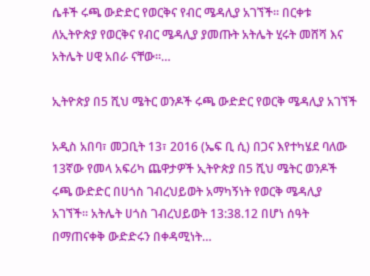ሴቶች ሩጫ ውድድር የወርቅና የብር ሜዳሊያ አገኘች። በርቀቱ ለኢትዮጵያ የወርቅና የብር ሜዳሊያ ያመጡት አትሌት ሂሩት መሸሻ እና አትሌት ሀዊ አበራ ናቸው።…

ኢትዮጵያ በ5 ሺህ ሜትር ወንዶች ሩጫ ውድድር የወርቅ ሜዳሊያ አገኘች

አዲስ አበባ፣ መጋቢት 13፣ 2016 (ኤፍ ቢ ሲ) በጋና እየተካሄደ ባለው 13ኛው የመላ አፍሪካ ጨዋታዎች ኢትዮጵያ በ5 ሺህ ሜትር ወንዶች ሩጫ ውድድር በሀጎስ ገብረህይወት አማካኝነት የወርቅ ሜዳሊያ አገኘች። አትሌት ሀጎስ ገብረህይወት 13:38.12 በሆነ ሰዓት በማጠናቀቅ ውድድሩን በቀዳሚነት…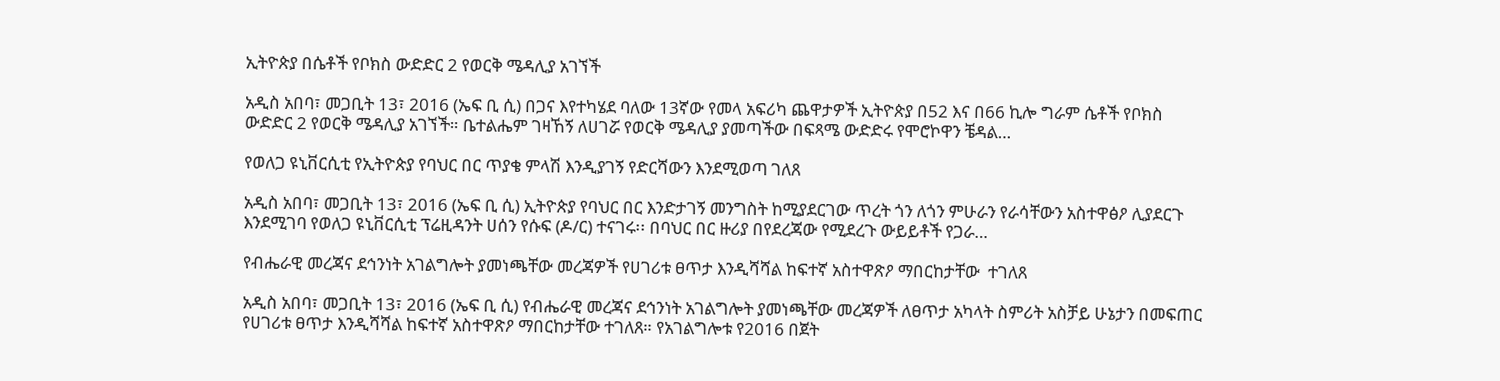ኢትዮጵያ በሴቶች የቦክስ ውድድር 2 የወርቅ ሜዳሊያ አገኘች

አዲስ አበባ፣ መጋቢት 13፣ 2016 (ኤፍ ቢ ሲ) በጋና እየተካሄደ ባለው 13ኛው የመላ አፍሪካ ጨዋታዎች ኢትዮጵያ በ52 እና በ66 ኪሎ ግራም ሴቶች የቦክስ ውድድር 2 የወርቅ ሜዳሊያ አገኘች። ቤተልሔም ገዛኸኝ ለሀገሯ የወርቅ ሜዳሊያ ያመጣችው በፍጻሜ ውድድሩ የሞሮኮዋን ቼዳል…

የወለጋ ዩኒቨርሲቲ የኢትዮጵያ የባህር በር ጥያቄ ምላሽ እንዲያገኝ የድርሻውን እንደሚወጣ ገለጸ

አዲስ አበባ፣ መጋቢት 13፣ 2016 (ኤፍ ቢ ሲ) ኢትዮጵያ የባህር በር እንድታገኝ መንግስት ከሚያደርገው ጥረት ጎን ለጎን ምሁራን የራሳቸውን አስተዋፅዖ ሊያደርጉ እንደሚገባ የወለጋ ዩኒቨርሲቲ ፕሬዚዳንት ሀሰን የሱፍ (ዶ/ር) ተናገሩ፡፡ በባህር በር ዙሪያ በየደረጃው የሚደረጉ ውይይቶች የጋራ…

የብሔራዊ መረጃና ደኅንነት አገልግሎት ያመነጫቸው መረጃዎች የሀገሪቱ ፀጥታ እንዲሻሻል ከፍተኛ አስተዋጽዖ ማበርከታቸው  ተገለጸ

አዲስ አበባ፣ መጋቢት 13፣ 2016 (ኤፍ ቢ ሲ) የብሔራዊ መረጃና ደኅንነት አገልግሎት ያመነጫቸው መረጃዎች ለፀጥታ አካላት ስምሪት አስቻይ ሁኔታን በመፍጠር የሀገሪቱ ፀጥታ እንዲሻሻል ከፍተኛ አስተዋጽዖ ማበርከታቸው ተገለጸ። የአገልግሎቱ የ2016 በጀት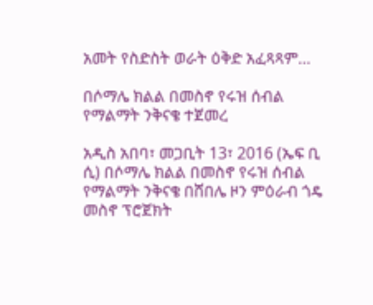አመት የስድስት ወራት ዕቅድ አፈጻጻም…

በሶማሌ ክልል በመስኖ የሩዝ ሰብል የማልማት ንቅናቄ ተጀመረ

አዲስ አበባ፣ መጋቢት 13፣ 2016 (ኤፍ ቢ ሲ) በሶማሌ ክልል በመስኖ የሩዝ ሰብል የማልማት ንቅናቄ በሸበሌ ዞን ምዕራብ ጎዴ መስኖ ፕሮጀክት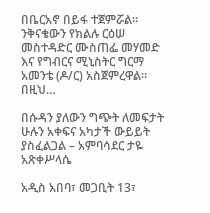በቤርአኖ በይፋ ተጀምሯል። ንቅናቄውን የክልሉ ርዕሠ መስተዳድር ሙስጠፌ መሃመድ እና የግብርና ሚኒስትር ግርማ አመንቴ (ዶ/ር) አስጀምረዋል። በዚህ…

በሱዳን ያለውን ግጭት ለመፍታት ሁሉን አቀፍና አካታች ውይይት ያስፈልጋል – አምባሳደር ታዬ አጽቀሥላሴ

አዲስ አበባ፣ መጋቢት 13፣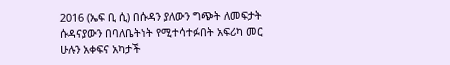2016 (ኤፍ ቢ ሲ) በሱዳን ያለውን ግጭት ለመፍታት ሱዳናያውን በባለቤትነት የሚተሳተፉበት አፍሪካ መር ሁሉን አቀፍና አካታች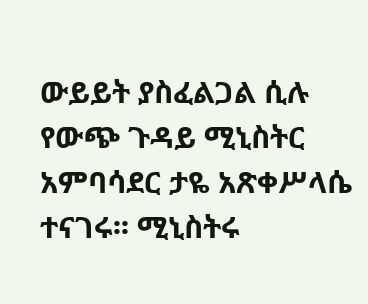ውይይት ያስፈልጋል ሲሉ የውጭ ጉዳይ ሚኒስትር አምባሳደር ታዬ አጽቀሥላሴ ተናገሩ፡፡ ሚኒስትሩ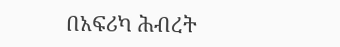በአፍሪካ ሕብረት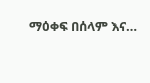ማዕቀፍ በሰላም እና…